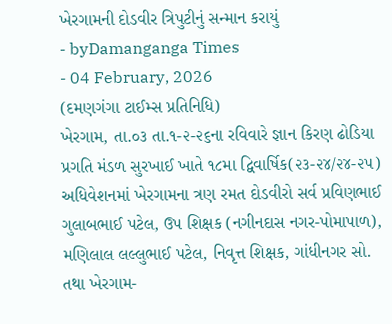ખેરગામની દોડવીર ત્રિપુટીનું સન્માન કરાયું
- byDamanganga Times
- 04 February, 2026
(દમણગંગા ટાઈમ્સ પ્રતિનિધિ)
ખેરગામ, તા.૦૩ તા.૧-૨-૨૬ના રવિવારે જ્ઞાન કિરણ ઢોડિયા પ્રગતિ મંડળ સુરખાઈ ખાતે ૧૮મા દ્વિવાર્ષિક(૨૩-૨૪/૨૪-૨૫) અધિવેશનમાં ખેરગામના ત્રણ રમત દોડવીરો સર્વ પ્રવિણભાઈ ગુલાબભાઈ પટેલ, ઉપ શિક્ષક (નગીનદાસ નગર-પોમાપાળ), મણિલાલ લલ્લુભાઈ પટેલ, નિવૃત્ત શિક્ષક, ગાંધીનગર સો. તથા ખેરગામ-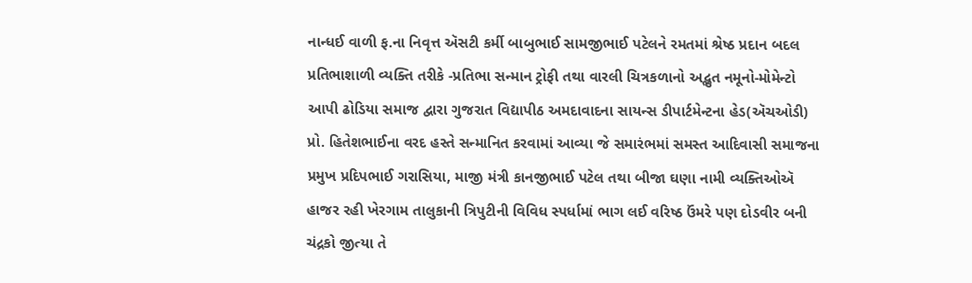નાન્ધઈ વાળી ફ.ના નિવૃત્ત ઍસટી કર્મી બાબુભાઈ સામજીભાઈ પટેલને રમતમાં શ્રેષ્ઠ પ્રદાન બદલ પ્રતિભાશાળી વ્યક્તિ તરીકે -પ્રતિભા સન્માન ટ્રોફી તથા વારલી ચિત્રકળાનો અદ્ભુત નમૂનો-મોમેન્ટો આપી ઢોડિયા સમાજ દ્વારા ગુજરાત વિદ્યાપીઠ અમદાવાદના સાયન્સ ડીપાર્ટમેન્ટના હેડ(ઍચઓડી) પ્રો. હિતેશભાઈના વરદ હસ્તે સન્માનિત કરવામાં આવ્યા જે સમારંભમાં સમસ્ત આદિવાસી સમાજના પ્રમુખ પ્રદિપભાઈ ગરાસિયા, માજી મંત્રી કાનજીભાઈ પટેલ તથા બીજા ઘણા નામી વ્યક્તિઓઍ હાજર રહી ખેરગામ તાલુકાની ત્રિપુટીની વિવિધ સ્પર્ધામાં ભાગ લઈ વરિષ્ઠ ઉંમરે પણ દોડવીર બની ચંદ્રકો જીત્યા તે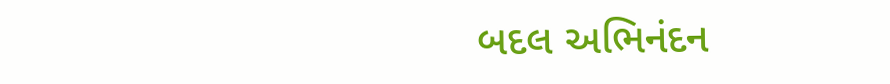બદલ અભિનંદન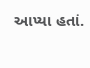આપ્યા હતાં.